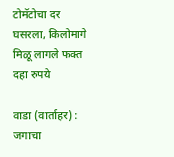टोमॅटोचा दर घसरला, किलोमागे मिळू लागले फक्त दहा रुपये

वाडा (वार्ताहर) : जगाचा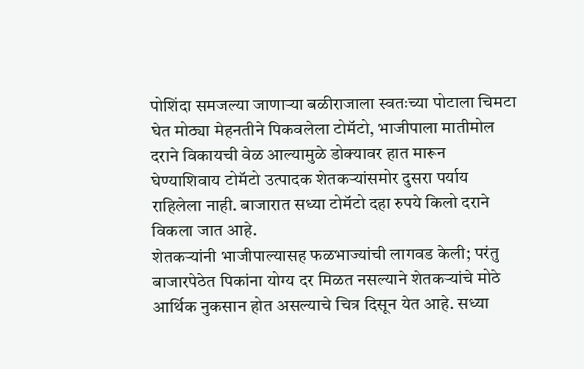पोशिंदा समजल्या जाणाऱ्या बळीराजाला स्वतःच्या पोटाला चिमटा घेत मोठ्या मेहनतीने पिकवलेला टोमॅटो, भाजीपाला मातीमोल दराने विकायची वेळ आल्यामुळे डोक्यावर हात मारून घेण्याशिवाय टोमॅटो उत्पादक शेतकऱ्यांसमोर दुसरा पर्याय राहिलेला नाही. बाजारात सध्या टोमॅटो दहा रुपये किलो दराने विकला जात आहे.
शेतकऱ्यांनी भाजीपाल्यासह फळभाज्यांची लागवड केली; परंतु बाजारपेठेत पिकांना योग्य दर मिळत नसल्याने शेतकऱ्यांचे मोठे आर्थिक नुकसान होत असल्याचे चित्र दिसून येत आहे. सध्या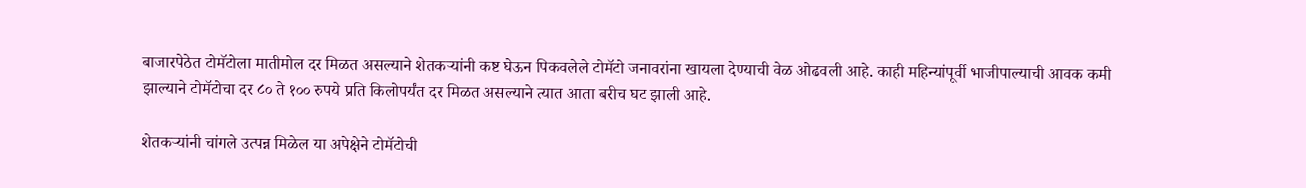बाजारपेठेत टोमॅटोला मातीमोल दर मिळत असल्याने शेतकऱ्यांनी कष्ट घेऊन पिकवलेले टोमॅटो जनावरांना खायला देण्याची वेळ ओढवली आहे. काही महिन्यांपूर्वी भाजीपाल्याची आवक कमी झाल्याने टोमॅटोचा दर ८० ते १०० रुपये प्रति किलोपर्यंत दर मिळत असल्याने त्यात आता बरीच घट झाली आहे.

शेतकऱ्यांनी चांगले उत्पन्न मिळेल या अपेक्षेने टोमॅटोची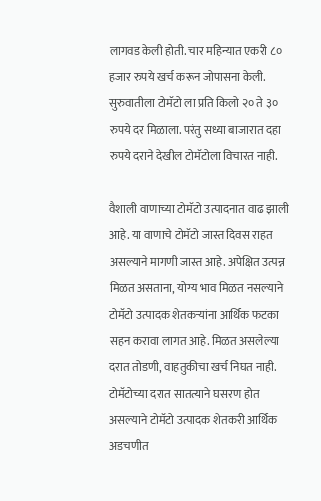लागवड केली होती. चार महिन्यात एकरी ८० हजार रुपये खर्च करून जोपासना केली. सुरुवातीला टोमॅटो ला प्रति किलो २० ते ३० रुपये दर मिळाला. परंतु सध्या बाजारात दहा रुपये दराने देखील टोमॅटोला विचारत नाही.

वैशाली वाणाच्या टोमॅटो उत्पादनात वाढ झाली आहे. या वाणाचे टोमॅटो जास्त दिवस राहत असल्याने मागणी जास्त आहे. अपेक्षित उत्पन्न मिळत असताना, योग्य भाव मिळत नसल्याने टोमॅटो उत्पादक शेतकऱ्यांना आर्थिक फटका सहन करावा लागत आहे. मिळत असलेल्या दरात तोडणी, वाहतुकीचा खर्च निघत नाही. टोमॅटोच्या दरात सातत्याने घसरण होत असल्याने टोमॅटो उत्पादक शेतकरी आर्थिक अडचणीत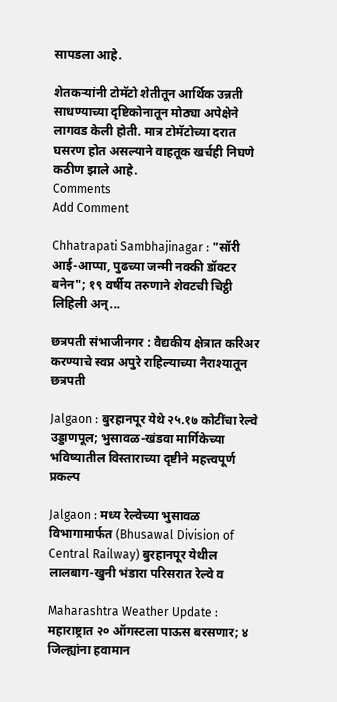सापडला आहे.

शेतकऱ्यांनी टोमॅटो शेतीतून आर्थिक उन्नती साधण्याच्या दृष्टिकोनातून मोठ्या अपेक्षेने लागवड केली होती. मात्र टोमॅटोच्या दरात घसरण होत असल्याने वाहतूक खर्चही निघणे कठीण झाले आहे.
Comments
Add Comment

Chhatrapati Sambhajinagar : "सॉरी आई-आप्पा, पुढच्या जन्मी नक्की डॉक्टर बनेन"; १९ वर्षीय तरुणाने शेवटची चिट्ठी लिहिली अन्...

छत्रपती संभाजीनगर : वैद्यकीय क्षेत्रात करिअर करण्याचे स्वप्न अपुरे राहिल्याच्या नैराश्यातून छत्रपती

Jalgaon : बुरहानपूर येथे २५.१७ कोटींचा रेल्वे उड्डाणपूल; भुसावळ-खंडवा मार्गिकेच्या भविष्यातील विस्ताराच्या दृष्टीने महत्त्वपूर्ण प्रकल्प

Jalgaon : मध्य रेल्वेच्या भुसावळ विभागामार्फत (Bhusawal Division of Central Railway) बुरहानपूर येथील लालबाग-खुनी भंडारा परिसरात रेल्वे व

Maharashtra Weather Update : महाराष्ट्रात २० ऑगस्टला पाऊस बरसणार; ४ जिल्ह्यांना हवामान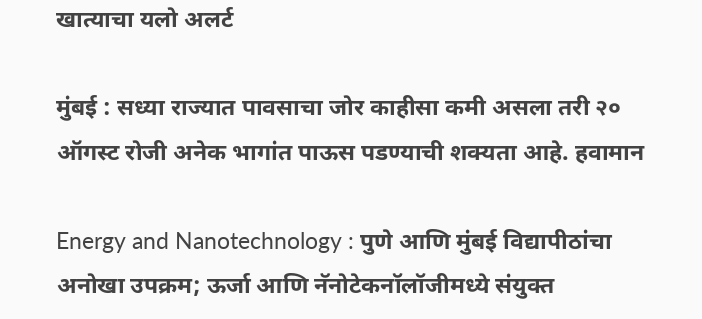खात्याचा यलो अलर्ट

मुंबई : सध्या राज्यात पावसाचा जोर काहीसा कमी असला तरी २० ऑगस्ट रोजी अनेक भागांत पाऊस पडण्याची शक्यता आहे. हवामान

Energy and Nanotechnology : पुणे आणि मुंबई विद्यापीठांचा अनोखा उपक्रम; ऊर्जा आणि नॅनोटेकनॉलॉजीमध्ये संयुक्त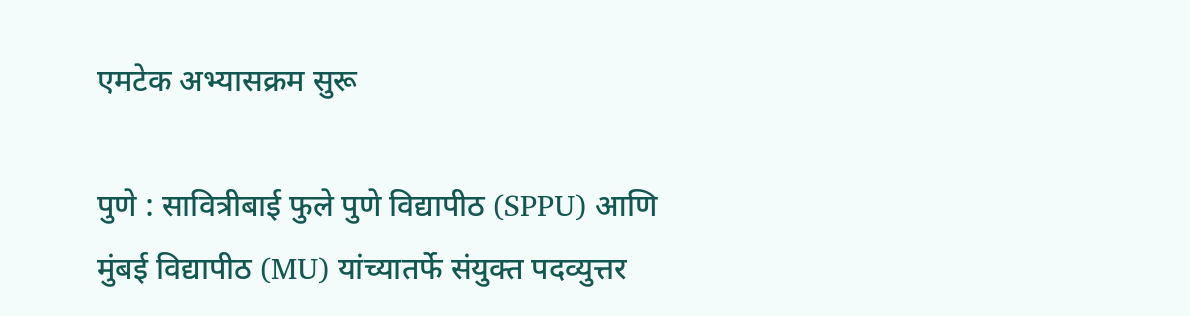एमटेक अभ्यासक्रम सुरू

पुणे : सावित्रीबाई फुले पुणे विद्यापीठ (SPPU) आणि मुंबई विद्यापीठ (MU) यांच्यातर्फे संयुक्त पदव्युत्तर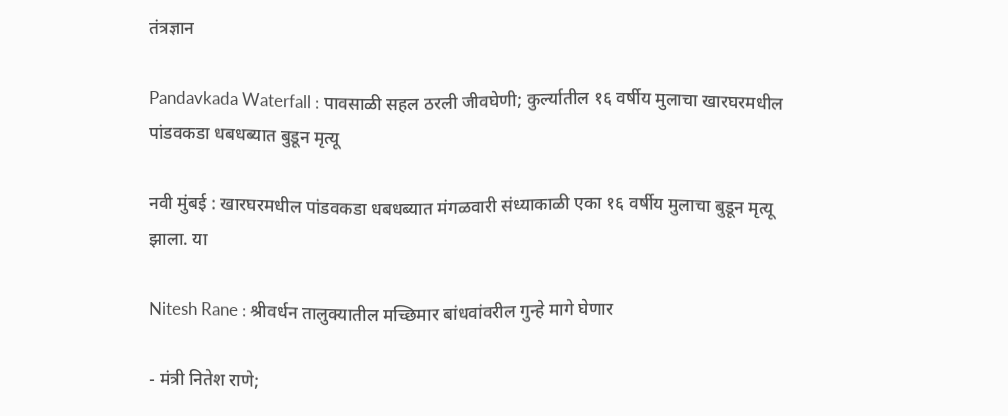तंत्रज्ञान

Pandavkada Waterfall : पावसाळी सहल ठरली जीवघेणी; कुर्ल्यातील १६ वर्षीय मुलाचा खारघरमधील पांडवकडा धबधब्यात बुडून मृत्यू

नवी मुंबई : खारघरमधील पांडवकडा धबधब्यात मंगळवारी संध्याकाळी एका १६ वर्षीय मुलाचा बुडून मृत्यू झाला. या

Nitesh Rane : श्रीवर्धन तालुक्यातील मच्छिमार बांधवांवरील गुन्हे मागे घेणार

- मंत्री नितेश राणे;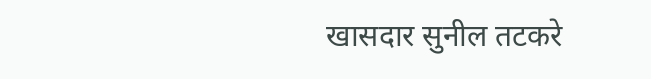खासदार सुनील तटकरे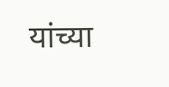यांच्या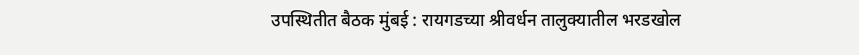उपस्थितीत बैठक मुंबई : रायगडच्या श्रीवर्धन तालुक्यातील भरडखोल